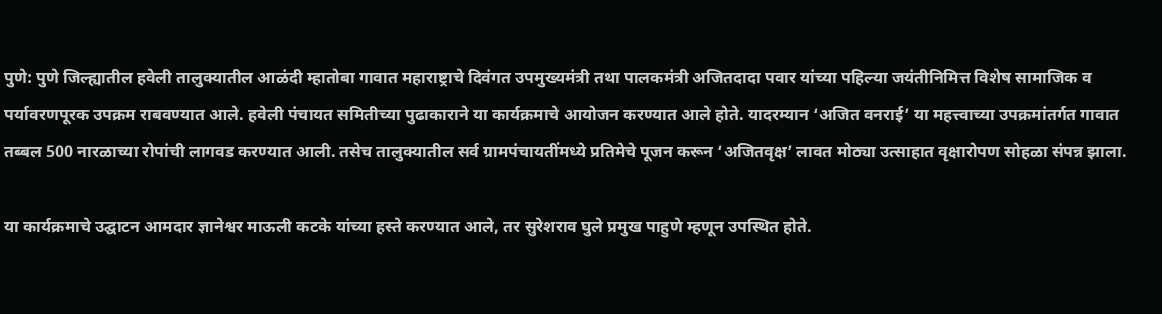पुणे: पुणे जिल्ह्यातील हवेली तालुक्यातील आळंदी म्हातोबा गावात महाराष्ट्राचे दिवंगत उपमुख्यमंत्री तथा पालकमंत्री अजितदादा पवार यांच्या पहिल्या जयंतीनिमित्त विशेष सामाजिक व पर्यावरणपूरक उपक्रम राबवण्यात आले. हवेली पंचायत समितीच्या पुढाकाराने या कार्यक्रमाचे आयोजन करण्यात आले होते. यादरम्यान ‘अजित वनराई’ या महत्त्वाच्या उपक्रमांतर्गत गावात तब्बल 500 नारळाच्या रोपांची लागवड करण्यात आली. तसेच तालुक्यातील सर्व ग्रामपंचायतींमध्ये प्रतिमेचे पूजन करून ‘अजितवृक्ष’ लावत मोठ्या उत्साहात वृक्षारोपण सोहळा संपन्न झाला.

या कार्यक्रमाचे उद्घाटन आमदार ज्ञानेश्वर माऊली कटके यांच्या हस्ते करण्यात आले, तर सुरेशराव घुले प्रमुख पाहुणे म्हणून उपस्थित होते.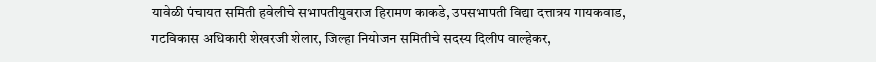यावेळी पंचायत समिती हवेलीचे सभापतीयुवराज हिरामण काकडे, उपसभापती विद्या दत्तात्रय गायकवाड, गटविकास अधिकारी शेखरजी शेलार, जिल्हा नियोजन समितीचे सदस्य दिलीप वाल्हेकर,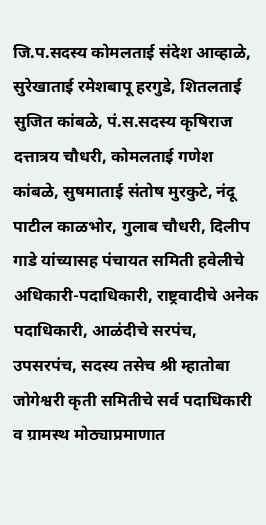जि.प.सदस्य कोमलताई संदेश आव्हाळे, सुरेखाताई रमेशबापू हरगुडे, शितलताई सुजित कांबळे, पं.स.सदस्य कृषिराज दत्तात्रय चौधरी, कोमलताई गणेश कांबळे, सुषमाताई संतोष मुरकुटे, नंदू पाटील काळभोर, गुलाब चौधरी, दिलीप गाडे यांच्यासह पंचायत समिती हवेलीचे अधिकारी-पदाधिकारी, राष्ट्रवादीचे अनेक पदाधिकारी, आळंदीचे सरपंच, उपसरपंच, सदस्य तसेच श्री म्हातोबा जोगेश्वरी कृती समितीचे सर्व पदाधिकारी व ग्रामस्थ मोठ्याप्रमाणात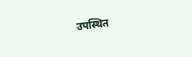उपस्थित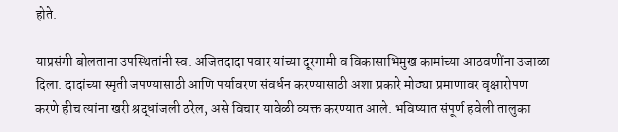होते.

याप्रसंगी बोलताना उपस्थितांनी स्व. अजितदादा पवार यांच्या दूरगामी व विकासाभिमुख कामांच्या आठवणींना उजाळा दिला. दादांच्या स्मृती जपण्यासाठी आणि पर्यावरण संवर्धन करण्यासाठी अशा प्रकारे मोठ्या प्रमाणावर वृक्षारोपण करणे हीच त्यांना खरी श्रद्धांजली ठरेल, असे विचार यावेळी व्यक्त करण्यात आले. भविष्यात संपूर्ण हवेली तालुका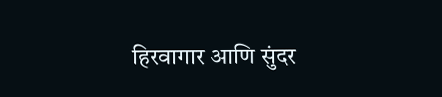हिरवागार आणि सुंदर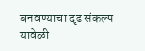बनवण्याचा दृढ संकल्प यावेळी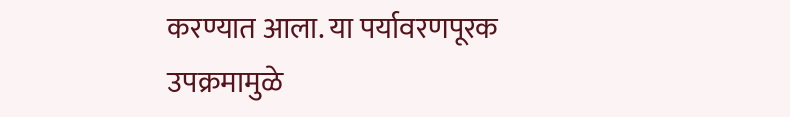करण्यात आला. या पर्यावरणपूरक उपक्रमामुळे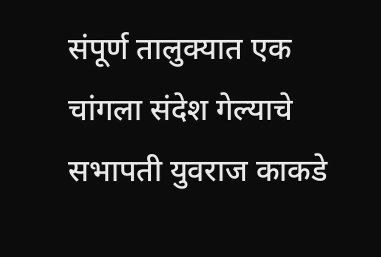संपूर्ण तालुक्यात एक चांगला संदेश गेल्याचे सभापती युवराज काकडे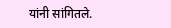यांनी सांगितले.